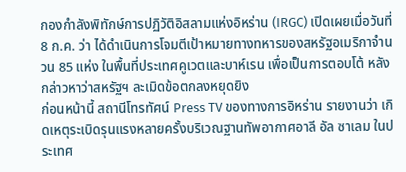กองกำลังพิทักษ์การปฏิวัติอิสลามแห่งอิหร่าน (IRGC) เปิดเผยเมื่อวันที่ 8 ก.ค. ว่า ได้ดำเนินการโจมตีเป้าหมายทางทหารของสหรัฐอเมริกาจำนวน 85 แห่ง ในพื้นที่ประเทศคูเวตและบาห์เรน เพื่อเป็นการตอบโต้ หลังกล่าวหาว่าสหรัฐฯ ละเมิดข้อตกลงหยุดยิง
ก่อนหน้านี้ สถานีโทรทัศน์ Press TV ของทางการอิหร่าน รายงานว่า เกิดเหตุระเบิดรุนแรงหลายครั้งบริเวณฐานทัพอากาศอาลี อัล ซาเลม ในประเทศ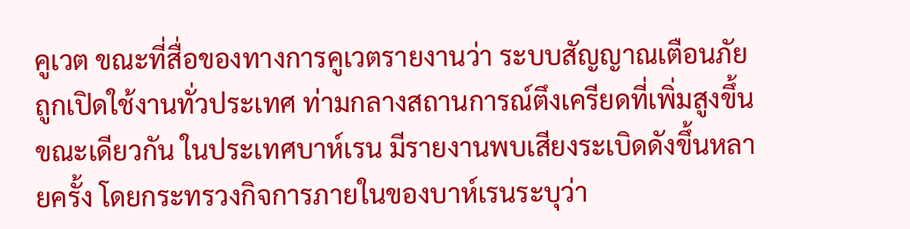คูเวต ขณะที่สื่อของทางการคูเวตรายงานว่า ระบบสัญญาณเตือนภัยถูกเปิดใช้งานทั่วประเทศ ท่ามกลางสถานการณ์ตึงเครียดที่เพิ่มสูงขึ้น
ขณะเดียวกัน ในประเทศบาห์เรน มีรายงานพบเสียงระเบิดดังขึ้นหลายครั้ง โดยกระทรวงกิจการภายในของบาห์เรนระบุว่า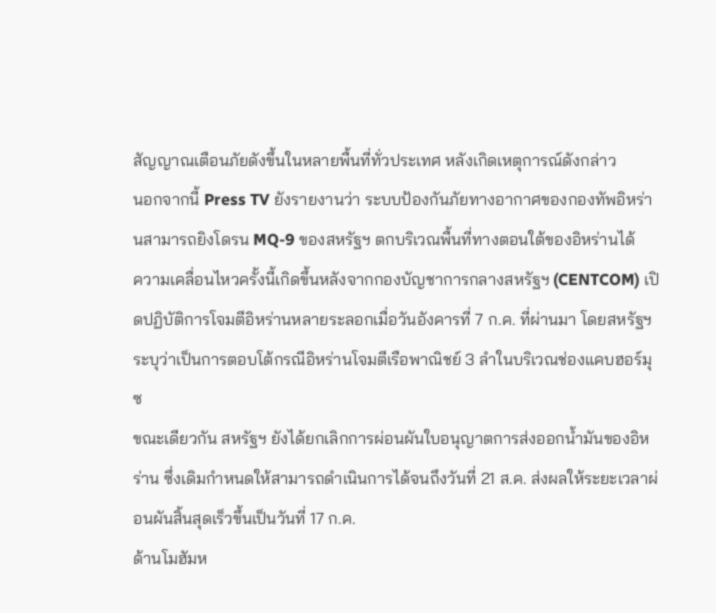สัญญาณเตือนภัยดังขึ้นในหลายพื้นที่ทั่วประเทศ หลังเกิดเหตุการณ์ดังกล่าว
นอกจากนี้ Press TV ยังรายงานว่า ระบบป้องกันภัยทางอากาศของกองทัพอิหร่านสามารถยิงโดรน MQ-9 ของสหรัฐฯ ตกบริเวณพื้นที่ทางตอนใต้ของอิหร่านได้
ความเคลื่อนไหวครั้งนี้เกิดขึ้นหลังจากกองบัญชาการกลางสหรัฐฯ (CENTCOM) เปิดปฏิบัติการโจมตีอิหร่านหลายระลอกเมื่อวันอังคารที่ 7 ก.ค. ที่ผ่านมา โดยสหรัฐฯ ระบุว่าเป็นการตอบโต้กรณีอิหร่านโจมตีเรือพาณิชย์ 3 ลำในบริเวณช่องแคบฮอร์มุซ
ขณะเดียวกัน สหรัฐฯ ยังได้ยกเลิกการผ่อนผันใบอนุญาตการส่งออกน้ำมันของอิหร่าน ซึ่งเดิมกำหนดให้สามารถดำเนินการได้จนถึงวันที่ 21 ส.ค. ส่งผลให้ระยะเวลาผ่อนผันสิ้นสุดเร็วขึ้นเป็นวันที่ 17 ก.ค.
ด้านโมฮัมห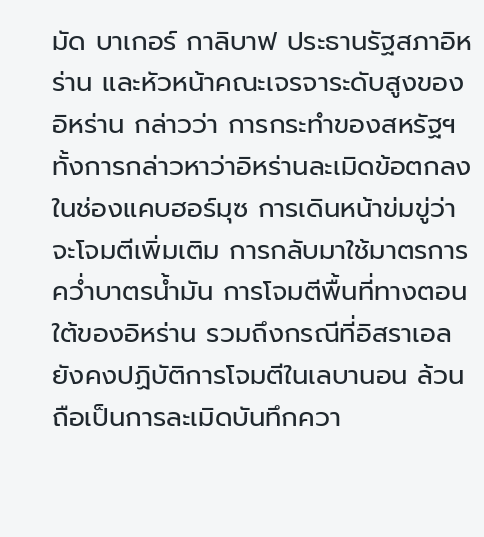มัด บาเกอร์ กาลิบาฟ ประธานรัฐสภาอิหร่าน และหัวหน้าคณะเจรจาระดับสูงของอิหร่าน กล่าวว่า การกระทำของสหรัฐฯ ทั้งการกล่าวหาว่าอิหร่านละเมิดข้อตกลงในช่องแคบฮอร์มุซ การเดินหน้าข่มขู่ว่าจะโจมตีเพิ่มเติม การกลับมาใช้มาตรการคว่ำบาตรน้ำมัน การโจมตีพื้นที่ทางตอนใต้ของอิหร่าน รวมถึงกรณีที่อิสราเอลยังคงปฏิบัติการโจมตีในเลบานอน ล้วนถือเป็นการละเมิดบันทึกควา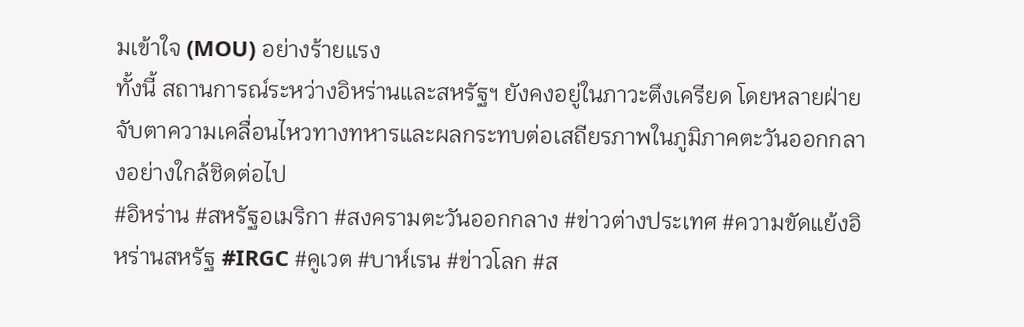มเข้าใจ (MOU) อย่างร้ายแรง
ทั้งนี้ สถานการณ์ระหว่างอิหร่านและสหรัฐฯ ยังคงอยู่ในภาวะตึงเครียด โดยหลายฝ่ายจับตาความเคลื่อนไหวทางทหารและผลกระทบต่อเสถียรภาพในภูมิภาคตะวันออกกลางอย่างใกล้ชิดต่อไป
#อิหร่าน #สหรัฐอเมริกา #สงครามตะวันออกกลาง #ข่าวต่างประเทศ #ความขัดแย้งอิหร่านสหรัฐ #IRGC #คูเวต #บาห์เรน #ข่าวโลก #ส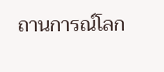ถานการณ์โลก